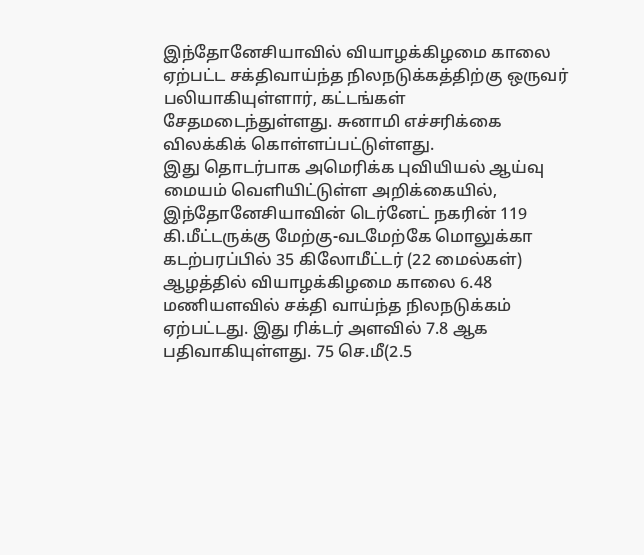இந்தோனேசியாவில் வியாழக்கிழமை காலை ஏற்பட்ட சக்திவாய்ந்த நிலநடுக்கத்திற்கு ஒருவர் பலியாகியுள்ளார், கட்டங்கள் சேதமடைந்துள்ளது. சுனாமி எச்சரிக்கை விலக்கிக் கொள்ளப்பட்டுள்ளது.
இது தொடர்பாக அமெரிக்க புவியியல் ஆய்வு மையம் வெளியிட்டுள்ள அறிக்கையில்,
இந்தோனேசியாவின் டெர்னேட் நகரின் 119 கி.மீட்டருக்கு மேற்கு-வடமேற்கே மொலுக்கா கடற்பரப்பில் 35 கிலோமீட்டர் (22 மைல்கள்) ஆழத்தில் வியாழக்கிழமை காலை 6.48 மணியளவில் சக்தி வாய்ந்த நிலநடுக்கம் ஏற்பட்டது. இது ரிக்டர் அளவில் 7.8 ஆக பதிவாகியுள்ளது. 75 செ.மீ(2.5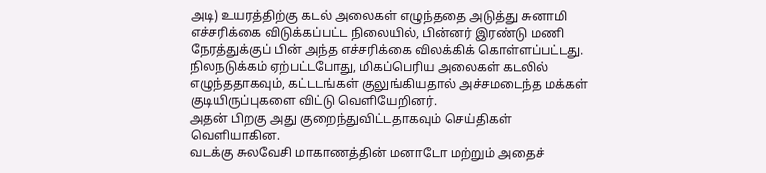அடி) உயரத்திற்கு கடல் அலைகள் எழுந்ததை அடுத்து சுனாமி எச்சரிக்கை விடுக்கப்பட்ட நிலையில், பின்னர் இரண்டு மணி நேரத்துக்குப் பின் அந்த எச்சரிக்கை விலக்கிக் கொள்ளப்பட்டது.
நிலநடுக்கம் ஏற்பட்டபோது, மிகப்பெரிய அலைகள் கடலில் எழுந்ததாகவும், கட்டடங்கள் குலுங்கியதால் அச்சமடைந்த மக்கள் குடியிருப்புகளை விட்டு வெளியேறினர்.
அதன் பிறகு அது குறைந்துவிட்டதாகவும் செய்திகள் வெளியாகின.
வடக்கு சுலவேசி மாகாணத்தின் மனாடோ மற்றும் அதைச்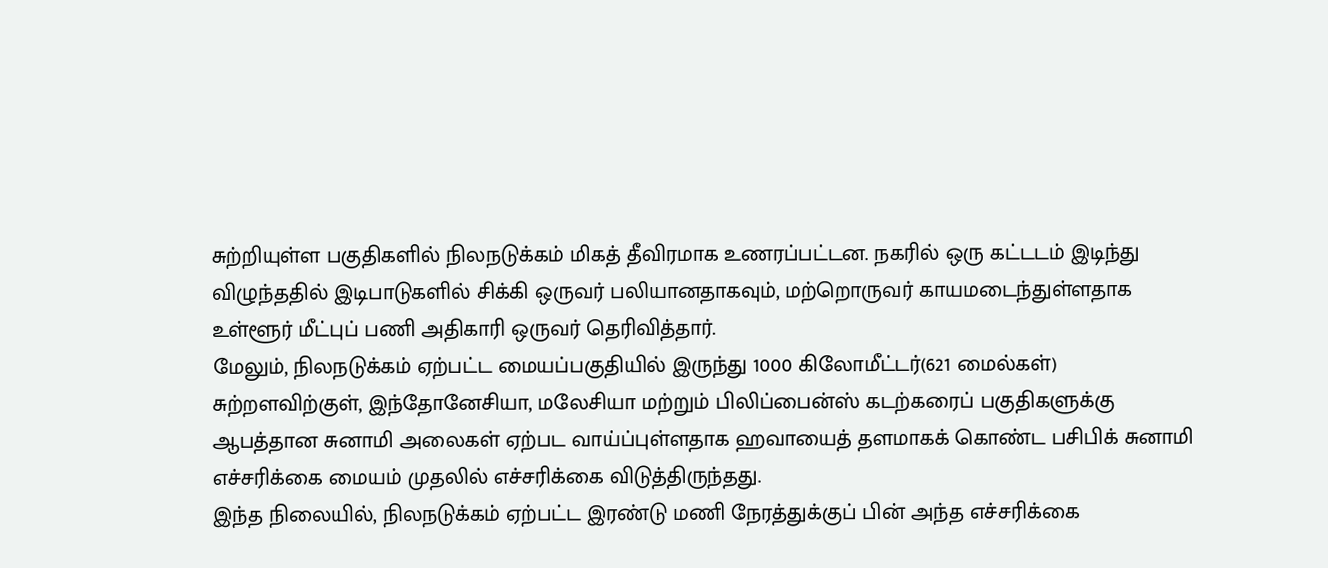சுற்றியுள்ள பகுதிகளில் நிலநடுக்கம் மிகத் தீவிரமாக உணரப்பட்டன. நகரில் ஒரு கட்டடம் இடிந்து விழுந்ததில் இடிபாடுகளில் சிக்கி ஒருவர் பலியானதாகவும், மற்றொருவர் காயமடைந்துள்ளதாக உள்ளூர் மீட்புப் பணி அதிகாரி ஒருவர் தெரிவித்தார்.
மேலும், நிலநடுக்கம் ஏற்பட்ட மையப்பகுதியில் இருந்து 1000 கிலோமீட்டர்(621 மைல்கள்) சுற்றளவிற்குள், இந்தோனேசியா, மலேசியா மற்றும் பிலிப்பைன்ஸ் கடற்கரைப் பகுதிகளுக்கு ஆபத்தான சுனாமி அலைகள் ஏற்பட வாய்ப்புள்ளதாக ஹவாயைத் தளமாகக் கொண்ட பசிபிக் சுனாமி எச்சரிக்கை மையம் முதலில் எச்சரிக்கை விடுத்திருந்தது.
இந்த நிலையில், நிலநடுக்கம் ஏற்பட்ட இரண்டு மணி நேரத்துக்குப் பின் அந்த எச்சரிக்கை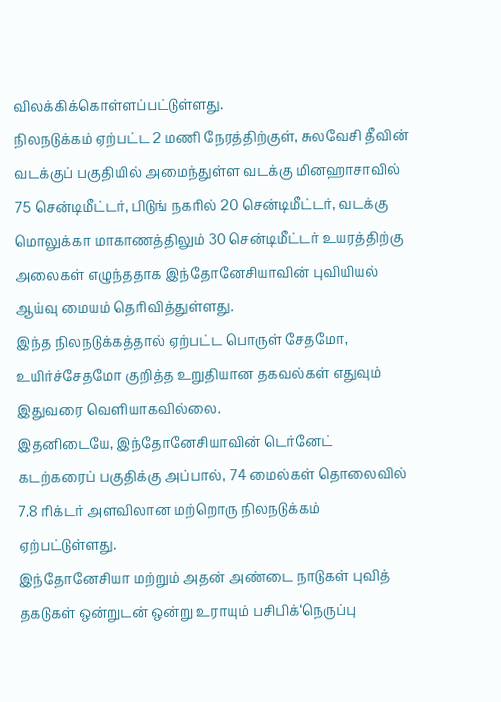விலக்கிக்கொள்ளப்பட்டுள்ளது.
நிலநடுக்கம் ஏற்பட்ட 2 மணி நேரத்திற்குள், சுலவேசி தீவின் வடக்குப் பகுதியில் அமைந்துள்ள வடக்கு மினஹாசாவில் 75 சென்டிமீட்டர், பிடுங் நகரில் 20 சென்டிமீட்டர், வடக்கு மொலுக்கா மாகாணத்திலும் 30 சென்டிமீட்டர் உயரத்திற்கு அலைகள் எழுந்ததாக இந்தோனேசியாவின் புவியியல் ஆய்வு மையம் தெரிவித்துள்ளது.
இந்த நிலநடுக்கத்தால் ஏற்பட்ட பொருள் சேதமோ, உயிர்ச்சேதமோ குறித்த உறுதியான தகவல்கள் எதுவும் இதுவரை வெளியாகவில்லை.
இதனிடையே, இந்தோனேசியாவின் டெர்னேட் கடற்கரைப் பகுதிக்கு அப்பால், 74 மைல்கள் தொலைவில் 7.8 ரிக்டர் அளவிலான மற்றொரு நிலநடுக்கம் ஏற்பட்டுள்ளது.
இந்தோனேசியா மற்றும் அதன் அண்டை நாடுகள் புவித் தகடுகள் ஒன்றுடன் ஒன்று உராயும் பசிபிக்‘நெருப்பு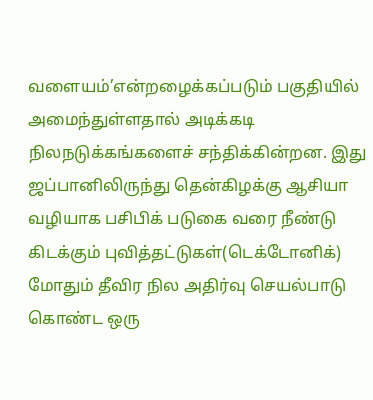வளையம்’என்றழைக்கப்படும் பகுதியில் அமைந்துள்ளதால் அடிக்கடி நிலநடுக்கங்களைச் சந்திக்கின்றன. இது ஜப்பானிலிருந்து தென்கிழக்கு ஆசியா வழியாக பசிபிக் படுகை வரை நீண்டு கிடக்கும் புவித்தட்டுகள்(டெக்டோனிக்) மோதும் தீவிர நில அதிர்வு செயல்பாடு கொண்ட ஒரு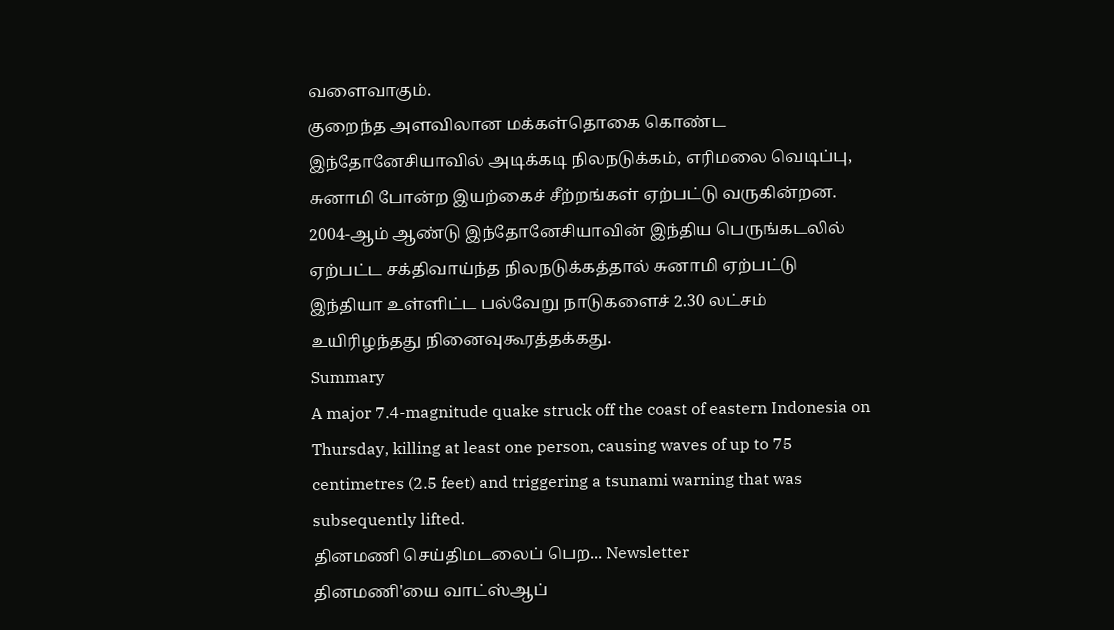வளைவாகும்.
குறைந்த அளவிலான மக்கள்தொகை கொண்ட இந்தோனேசியாவில் அடிக்கடி நிலநடுக்கம், எரிமலை வெடிப்பு, சுனாமி போன்ற இயற்கைச் சீற்றங்கள் ஏற்பட்டு வருகின்றன. 2004-ஆம் ஆண்டு இந்தோனேசியாவின் இந்திய பெருங்கடலில் ஏற்பட்ட சக்திவாய்ந்த நிலநடுக்கத்தால் சுனாமி ஏற்பட்டு இந்தியா உள்ளிட்ட பல்வேறு நாடுகளைச் 2.30 லட்சம் உயிரிழந்தது நினைவுகூரத்தக்கது.
Summary
A major 7.4-magnitude quake struck off the coast of eastern Indonesia on Thursday, killing at least one person, causing waves of up to 75 centimetres (2.5 feet) and triggering a tsunami warning that was subsequently lifted.
தினமணி செய்திமடலைப் பெற... Newsletter
தினமணி'யை வாட்ஸ்ஆப்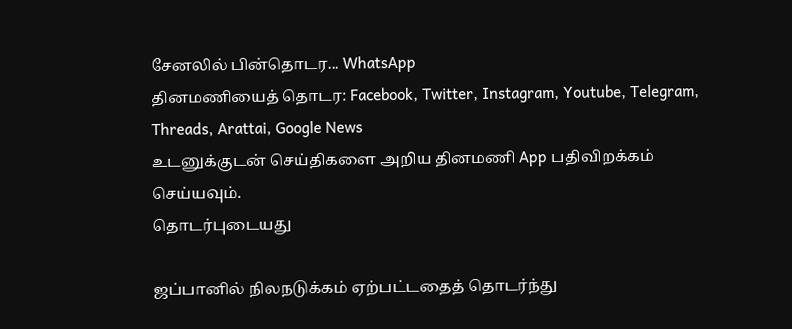சேனலில் பின்தொடர... WhatsApp
தினமணியைத் தொடர: Facebook, Twitter, Instagram, Youtube, Telegram, Threads, Arattai, Google News
உடனுக்குடன் செய்திகளை அறிய தினமணி App பதிவிறக்கம் செய்யவும்.
தொடர்புடையது

ஜப்பானில் நிலநடுக்கம் ஏற்பட்டதைத் தொடர்ந்து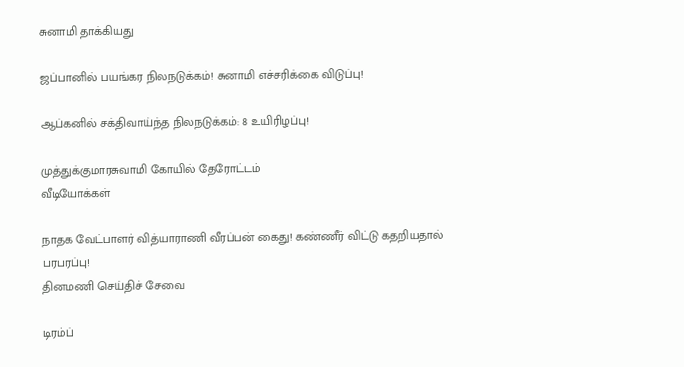சுனாமி தாக்கியது

ஜப்பானில் பயங்கர நிலநடுக்கம்! சுனாமி எச்சரிக்கை விடுப்பு!

ஆப்கனில் சக்திவாய்ந்த நிலநடுக்கம்: 8 உயிரிழப்பு!

முத்துக்குமாரசுவாமி கோயில் தேரோட்டம்
வீடியோக்கள்

நாதக வேட்பாளர் வித்யாராணி வீரப்பன் கைது! கண்ணீர் விட்டு கதறியதால் பரபரப்பு!
தினமணி செய்திச் சேவை

டிரம்ப்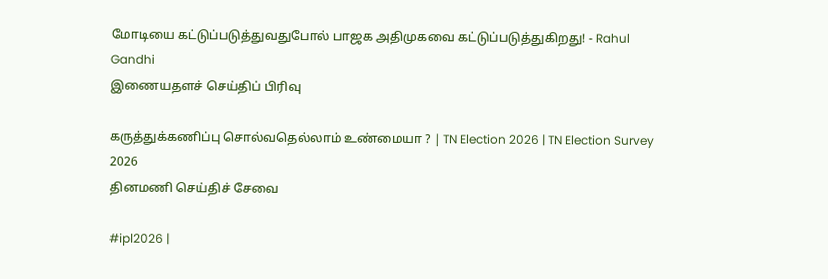மோடியை கட்டுப்படுத்துவதுபோல் பாஜக அதிமுகவை கட்டுப்படுத்துகிறது! - Rahul Gandhi
இணையதளச் செய்திப் பிரிவு

கருத்துக்கணிப்பு சொல்வதெல்லாம் உண்மையா ? | TN Election 2026 | TN Election Survey 2026
தினமணி செய்திச் சேவை

#ipl2026 |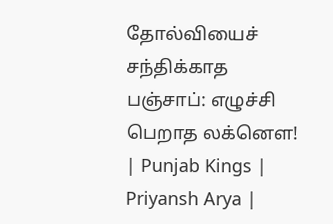தோல்வியைச் சந்திக்காத பஞ்சாப்: எழுச்சி பெறாத லக்னௌ! | Punjab Kings | Priyansh Arya |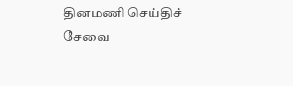தினமணி செய்திச் சேவை